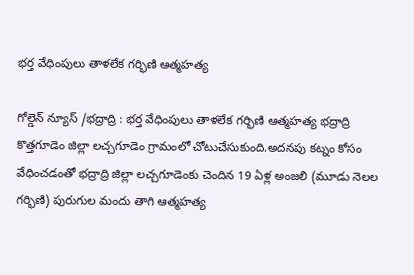భర్త వేధింపులు తాళలేక గర్భిణి ఆత్మహత్య

గోల్డెన్ న్యూస్ /భద్రాద్రి : భర్త వేధింపులు తాళలేక గర్భిణి ఆత్మహత్య భద్రాద్రి కొత్తగూడెం జిల్లా లచ్చగూడెం గ్రామంలో చోటుచేసుకుంది.అదనపు కట్నం కోసం వేధించడంతో భద్రాద్రి జిల్లా లచ్చగూడెంకు చెందిన 19 ఏళ్ల అంజలి (మూడు నెలల గర్భిణి) పురుగుల మందు తాగి ఆత్మహత్య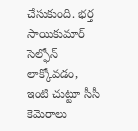చేసుకుంది. భర్త సాయికుమార్ సెల్ఫోన్ లాక్కోవడం, ఇంటి చుట్టూ సీసీ కెమెరాలు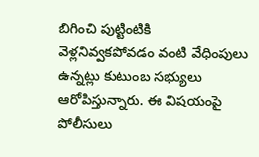బిగించి పుట్టింటికి వెళ్లనివ్వకపోవడం వంటి వేధింపులు ఉన్నట్లు కుటుంబ సభ్యులు ఆరోపిస్తున్నారు. ఈ విషయంపై పోలీసులు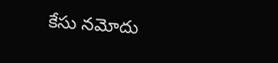కేసు నమోదు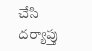చేసి దర్యాప్తు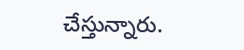చేస్తున్నారు.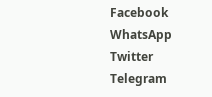Facebook
WhatsApp
Twitter
Telegram